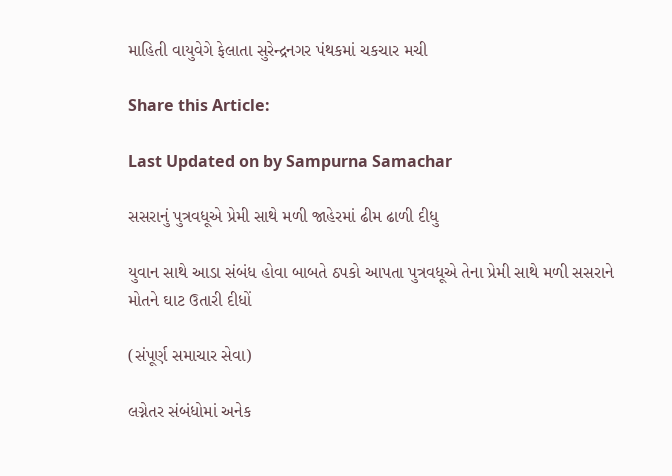માહિતી વાયુવેગે ફેલાતા સુરેન્દ્રનગર પંથકમાં ચકચાર મચી

Share this Article:

Last Updated on by Sampurna Samachar

સસરાનું પુત્રવધૂએ પ્રેમી સાથે મળી જાહેરમાં ઢીમ ઢાળી દીધુ

યુવાન સાથે આડા સંબંધ હોવા બાબતે ઠપકો આપતા પુત્રવધૂએ તેના પ્રેમી સાથે મળી સસરાને મોતને ઘાટ ઉતારી દીધોં

(સંપૂર્ણ સમાચાર સેવા)

લગ્નેતર સંબંધોમાં અનેક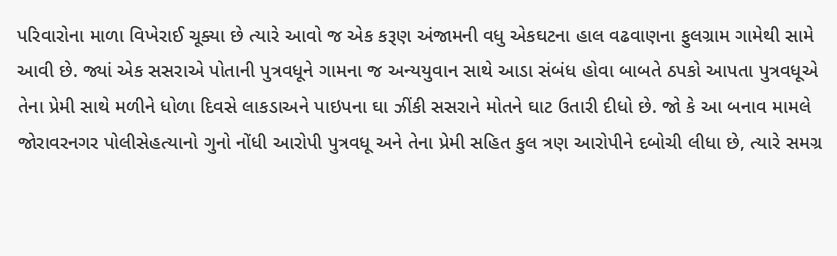પરિવારોના માળા વિખેરાઈ ચૂક્યા છે ત્યારે આવો જ એક કરૂણ અંજામની વધુ એકઘટના હાલ વઢવાણના ફુલગ્રામ ગામેથી સામે આવી છે. જ્યાં એક સસરાએ પોતાની પુત્રવધૂને ગામના જ અન્યયુવાન સાથે આડા સંબંધ હોવા બાબતે ઠપકો આપતા પુત્રવધૂએ તેના પ્રેમી સાથે મળીને ધોળા દિવસે લાકડાઅને પાઇપના ઘા ઝીંકી સસરાને મોતને ઘાટ ઉતારી દીધો છે. જો કે આ બનાવ મામલે જોરાવરનગર પોલીસેહત્યાનો ગુનો નોંધી આરોપી પુત્રવધૂ અને તેના પ્રેમી સહિત કુલ ત્રણ આરોપીને દબોચી લીધા છે, ત્યારે સમગ્ર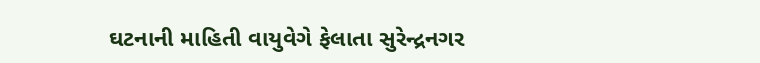ઘટનાની માહિતી વાયુવેગે ફેલાતા સુરેન્દ્રનગર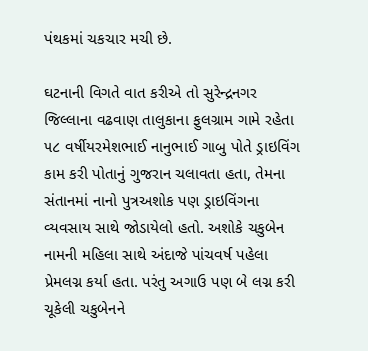પંથકમાં ચકચાર મચી છે.

ઘટનાની વિગતે વાત કરીએ તો સુરેન્દ્રનગર જિલ્લાના વઢવાણ તાલુકાના ફુલગ્રામ ગામે રહેતા ૫૮ વર્ષીયરમેશભાઈ નાનુભાઈ ગાબુ પોતે ડ્રાઇવિંગ કામ કરી પોતાનું ગુજરાન ચલાવતા હતા, તેમના સંતાનમાં નાનો પુત્રઅશોક પણ ડ્રાઇવિંગના વ્યવસાય સાથે જોડાયેલો હતો. અશોકે ચકુબેન નામની મહિલા સાથે અંદાજે પાંચવર્ષ પહેલા પ્રેમલગ્ન કર્યા હતા. પરંતુ અગાઉ પણ બે લગ્ન કરી ચૂકેલી ચકુબેનને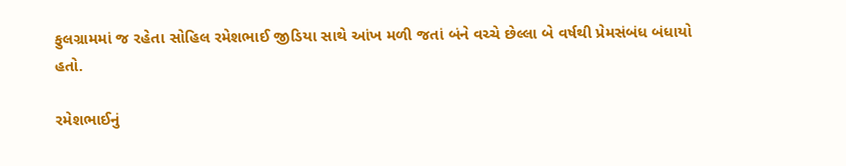ફુલગ્રામમાં જ રહેતા સોહિલ રમેશભાઈ જીડિયા સાથે આંખ મળી જતાં બંને વચ્ચે છેલ્લા બે વર્ષથી પ્રેમસંબંધ બંધાયો હતો.

રમેશભાઈનું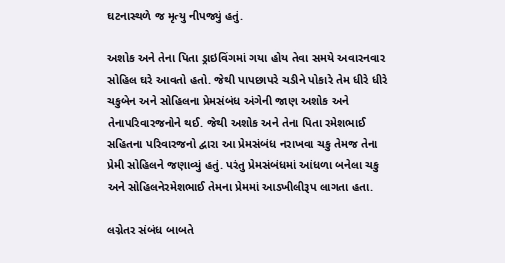ઘટનાસ્થળે જ મૃત્યુ નીપજ્યું હતું.

અશોક અને તેના પિતા ડ્રાઇવિંગમાં ગયા હોય તેવા સમયે અવારનવાર સોહિલ ઘરે આવતો હતો. જેથી પાપછાપરે ચડીને પોકારે તેમ ધીરે ધીરે ચકુબેન અને સોહિલના પ્રેમસંબંધ અંગેની જાણ અશોક અને તેનાપરિવારજનોને થઈ. જેથી અશોક અને તેના પિતા રમેશભાઈ સહિતના પરિવારજનો દ્વારા આ પ્રેમસંબંધ નરાખવા ચકુ તેમજ તેના પ્રેમી સોહિલને જણાવ્યું હતું. પરંતુ પ્રેમસંબંધમાં આંધળા બનેલા ચકુ અને સોહિલનેરમેશભાઈ તેમના પ્રેમમાં આડખીલીરૂપ લાગતા હતા.

લગ્નેતર સંબંધ બાબતે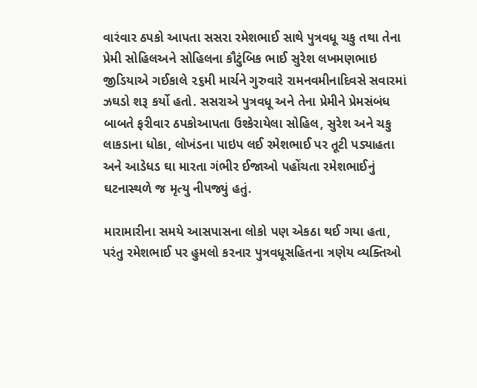વારંવાર ઠપકો આપતા સસરા રમેશભાઈ સાથે પુત્રવધૂ ચકુ તથા તેના પ્રેમી સોહિલઅને સોહિલના કૌટુંબિક ભાઈ સુરેશ લખમણભાઇ જીડિયાએ ગઈકાલે ૨૬મી માર્ચને ગુરુવારે રામનવમીનાદિવસે સવારમાં ઝઘડો શરૂ કર્યો હતો. સસરાએ પુત્રવધૂ અને તેના પ્રેમીને પ્રેમસંબંધ બાબતે ફરીવાર ઠપકોઆપતા ઉશ્કેરાયેલા સોહિલ, સુરેશ અને ચકુ લાકડાના ધોકા, લોખંડના પાઇપ લઈ રમેશભાઈ પર તૂટી પડ્યાહતા અને આડેધડ ઘા મારતા ગંભીર ઈજાઓ પહોંચતા રમેશભાઈનું ઘટનાસ્થળે જ મૃત્યુ નીપજ્યું હતું.

મારામારીના સમયે આસપાસના લોકો પણ એકઠા થઈ ગયા હતા, પરંતુ રમેશભાઈ પર હુમલો કરનાર પુત્રવધૂસહિતના ત્રણેય વ્યક્તિઓ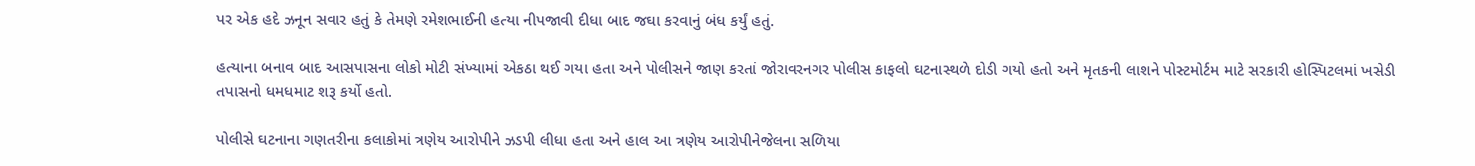પર એક હદે ઝનૂન સવાર હતું કે તેમણે રમેશભાઈની હત્યા નીપજાવી દીધા બાદ જઘા કરવાનું બંધ કર્યું હતું.

હત્યાના બનાવ બાદ આસપાસના લોકો મોટી સંખ્યામાં એકઠા થઈ ગયા હતા અને પોલીસને જાણ કરતાં જોરાવરનગર પોલીસ કાફલો ઘટનાસ્થળે દોડી ગયો હતો અને મૃતકની લાશને પોસ્ટમોર્ટમ માટે સરકારી હોસ્પિટલમાં ખસેડી તપાસનો ધમધમાટ શરૂ કર્યો હતો.

પોલીસે ઘટનાના ગણતરીના કલાકોમાં ત્રણેય આરોપીને ઝડપી લીધા હતા અને હાલ આ ત્રણેય આરોપીનેજેલના સળિયા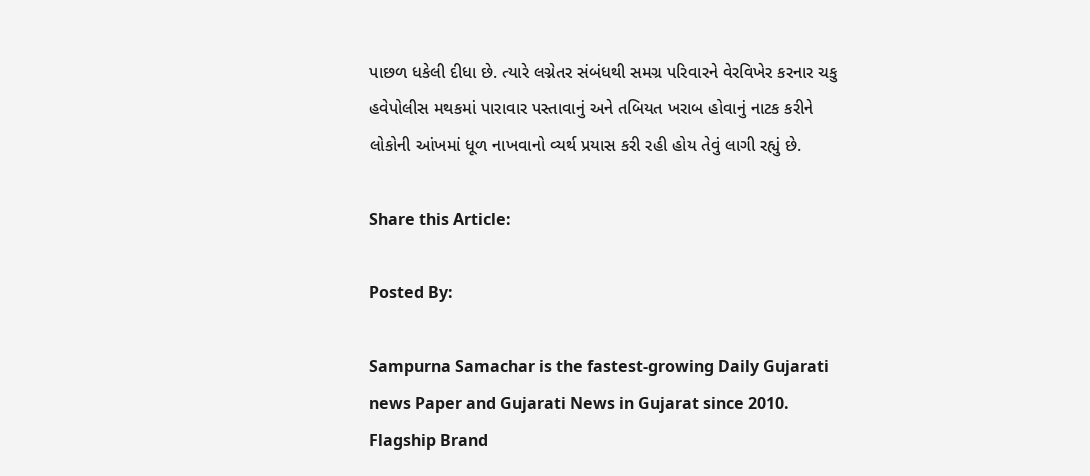પાછળ ધકેલી દીધા છે. ત્યારે લગ્નેતર સંબંધથી સમગ્ર પરિવારને વેરવિખેર કરનાર ચકુ હવેપોલીસ મથકમાં પારાવાર પસ્તાવાનું અને તબિયત ખરાબ હોવાનું નાટક કરીને લોકોની આંખમાં ધૂળ નાખવાનો વ્યર્થ પ્રયાસ કરી રહી હોય તેવું લાગી રહ્યું છે.

Share this Article:

Posted By:

Sampurna Samachar is the fastest-growing Daily Gujarati news Paper and Gujarati News in Gujarat since 2010. Flagship Brand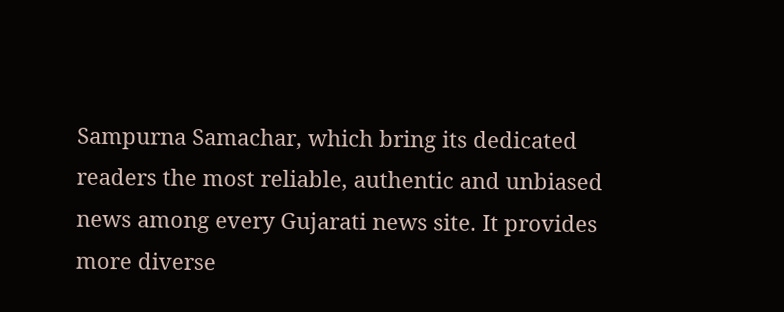Sampurna Samachar, which bring its dedicated readers the most reliable, authentic and unbiased news among every Gujarati news site. It provides more diverse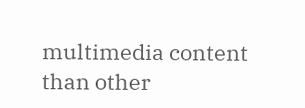multimedia content than other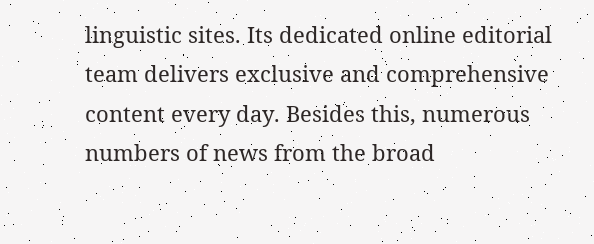linguistic sites. Its dedicated online editorial team delivers exclusive and comprehensive content every day. Besides this, numerous numbers of news from the broad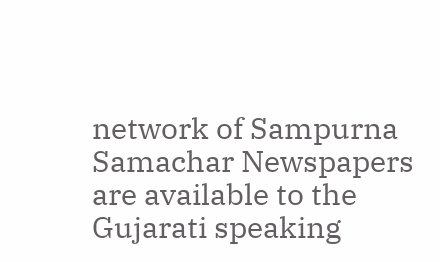network of Sampurna Samachar Newspapers are available to the Gujarati speaking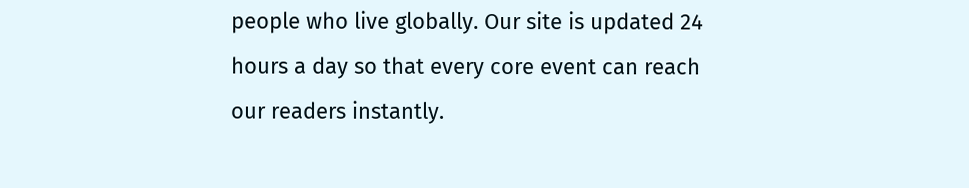people who live globally. Our site is updated 24 hours a day so that every core event can reach our readers instantly.